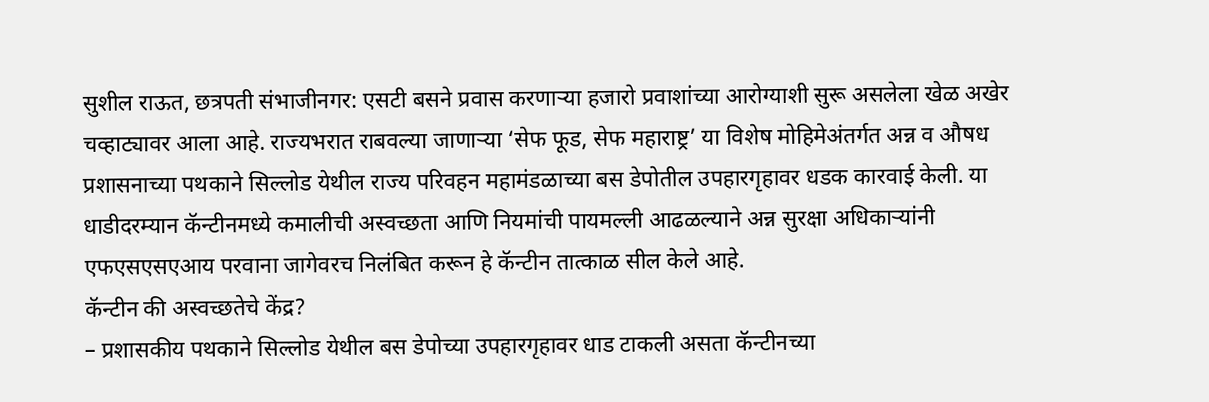सुशील राऊत, छत्रपती संभाजीनगर: एसटी बसने प्रवास करणाऱ्या हजारो प्रवाशांच्या आरोग्याशी सुरू असलेला खेळ अखेर चव्हाट्यावर आला आहे. राज्यभरात राबवल्या जाणाऱ्या ‘सेफ फूड, सेफ महाराष्ट्र’ या विशेष मोहिमेअंतर्गत अन्न व औषध प्रशासनाच्या पथकाने सिल्लोड येथील राज्य परिवहन महामंडळाच्या बस डेपोतील उपहारगृहावर धडक कारवाई केली. या धाडीदरम्यान कॅन्टीनमध्ये कमालीची अस्वच्छता आणि नियमांची पायमल्ली आढळल्याने अन्न सुरक्षा अधिकाऱ्यांनी एफएसएसएआय परवाना जागेवरच निलंबित करून हे कॅन्टीन तात्काळ सील केले आहे.
कॅन्टीन की अस्वच्छतेचे केंद्र?
– प्रशासकीय पथकाने सिल्लोड येथील बस डेपोच्या उपहारगृहावर धाड टाकली असता कॅन्टीनच्या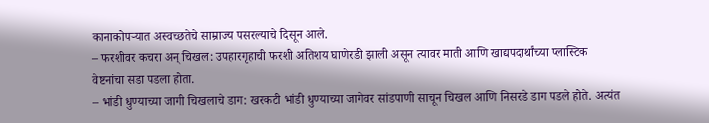कानाकोपऱ्यात अस्वच्छतेचे साम्राज्य पसरल्याचे दिसून आले.
– फरशीवर कचरा अन् चिखल: उपहारगृहाची फरशी अतिशय घाणेरडी झाली असून त्यावर माती आणि खाद्यपदार्थांच्या प्लास्टिक वेष्टनांचा सडा पडला होता.
– भांडी धुण्याच्या जागी चिखलाचे डाग: खरकटी भांडी धुण्याच्या जागेवर सांडपाणी साचून चिखल आणि निसरडे डाग पडले होते. अत्यंत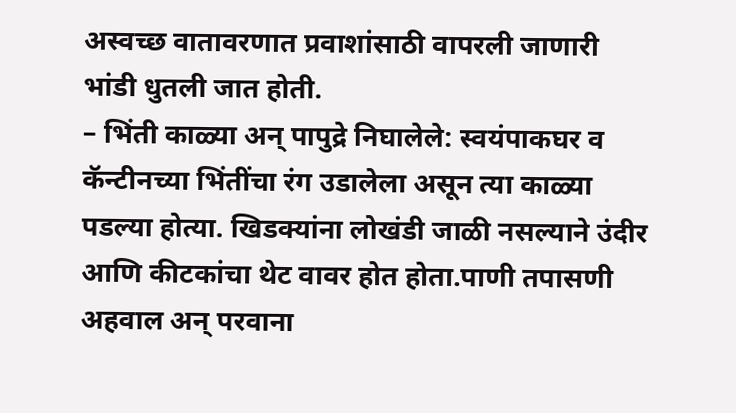अस्वच्छ वातावरणात प्रवाशांसाठी वापरली जाणारी भांडी धुतली जात होती.
– भिंती काळ्या अन् पापुद्रे निघालेले: स्वयंपाकघर व कॅन्टीनच्या भिंतींचा रंग उडालेला असून त्या काळ्या पडल्या होत्या. खिडक्यांना लोखंडी जाळी नसल्याने उंदीर आणि कीटकांचा थेट वावर होत होता.पाणी तपासणी अहवाल अन् परवाना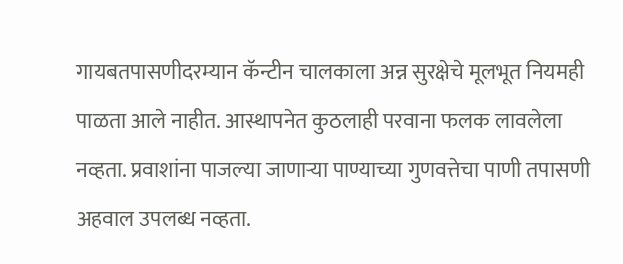गायबतपासणीदरम्यान कॅन्टीन चालकाला अन्न सुरक्षेचे मूलभूत नियमही पाळता आले नाहीत. आस्थापनेत कुठलाही परवाना फलक लावलेला नव्हता. प्रवाशांना पाजल्या जाणाऱ्या पाण्याच्या गुणवत्तेचा पाणी तपासणी अहवाल उपलब्ध नव्हता.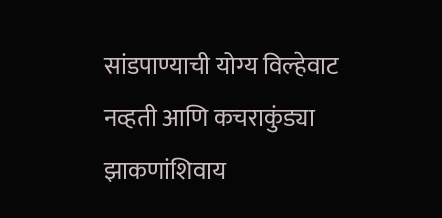सांडपाण्याची योग्य विल्हेवाट नव्हती आणि कचराकुंड्या झाकणांशिवाय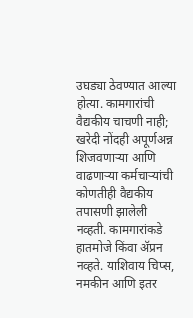उघड्या ठेवण्यात आल्या होत्या. कामगारांची वैद्यकीय चाचणी नाही; खरेदी नोंदही अपूर्णअन्न शिजवणाऱ्या आणि वाढणाऱ्या कर्मचाऱ्यांची कोणतीही वैद्यकीय तपासणी झालेली नव्हती. कामगारांकडे हातमोजे किंवा ॲप्रन नव्हते. याशिवाय चिप्स, नमकीन आणि इतर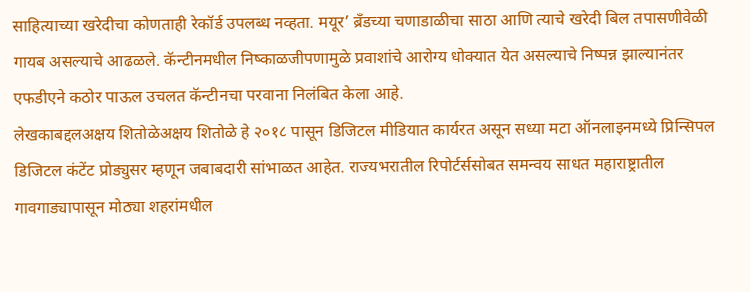साहित्याच्या खरेदीचा कोणताही रेकॉर्ड उपलब्ध नव्हता. मयूर’ ब्रँडच्या चणाडाळीचा साठा आणि त्याचे खरेदी बिल तपासणीवेळी गायब असल्याचे आढळले. कॅन्टीनमधील निष्काळजीपणामुळे प्रवाशांचे आरोग्य धोक्यात येत असल्याचे निष्पन्न झाल्यानंतर एफडीएने कठोर पाऊल उचलत कॅन्टीनचा परवाना निलंबित केला आहे.
लेखकाबद्दलअक्षय शितोळेअक्षय शितोळे हे २०१८ पासून डिजिटल मीडियात कार्यरत असून सध्या मटा ऑनलाइनमध्ये प्रिन्सिपल डिजिटल कंटेंट प्रोड्युसर म्हणून जबाबदारी सांभाळत आहेत. राज्यभरातील रिपोर्टर्ससोबत समन्वय साधत महाराष्ट्रातील गावगाड्यापासून मोठ्या शहरांमधील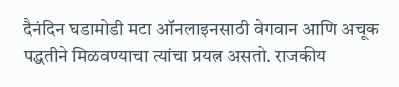दैनंदिन घडामोडी मटा ऑनलाइनसाठी वेगवान आणि अचूक पद्धतीने मिळवण्याचा त्यांचा प्रयत्न असतो. राजकीय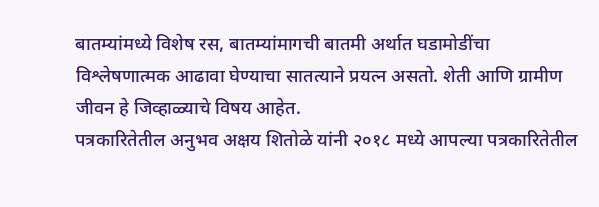बातम्यांमध्ये विशेष रस, बातम्यांमागची बातमी अर्थात घडामोडींचा विश्लेषणात्मक आढावा घेण्याचा सातत्याने प्रयत्न असतो. शेती आणि ग्रामीण जीवन हे जिव्हाळ्याचे विषय आहेत.
पत्रकारितेतील अनुभव अक्षय शितोळे यांनी २०१८ मध्ये आपल्या पत्रकारितेतील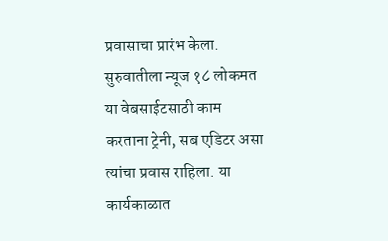प्रवासाचा प्रारंभ केला. सुरुवातीला न्यूज १८ लोकमत या वेबसाईटसाठी काम करताना ट्रेनी, सब एडिटर असा त्यांचा प्रवास राहिला. या कार्यकाळात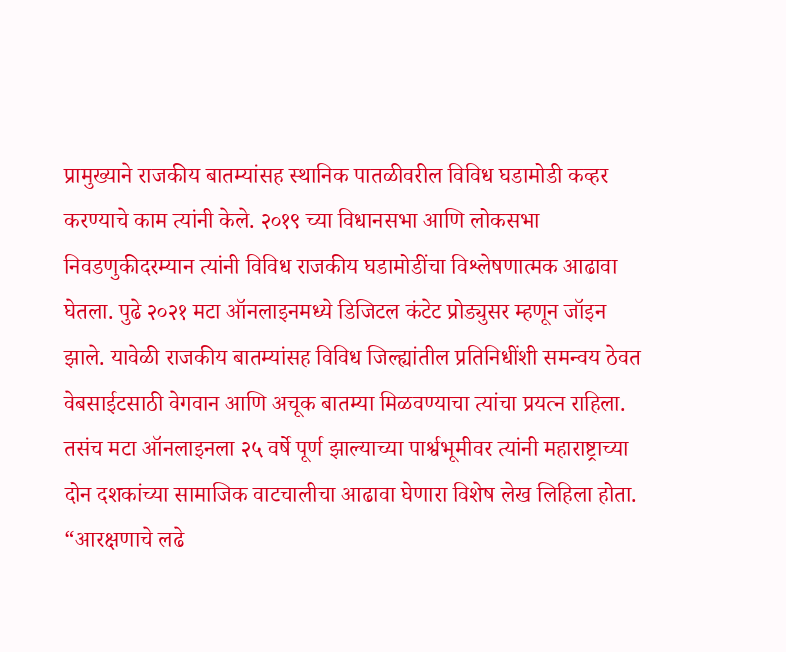प्रामुख्याने राजकीय बातम्यांसह स्थानिक पातळीवरील विविध घडामोडी कव्हर करण्याचे काम त्यांनी केले. २०१९ च्या विधानसभा आणि लोकसभा निवडणुकीदरम्यान त्यांनी विविध राजकीय घडामोडींचा विश्लेषणात्मक आढावा घेतला. पुढे २०२१ मटा ऑनलाइनमध्ये डिजिटल कंटेट प्रोड्युसर म्हणून जॉइन झाले. यावेळी राजकीय बातम्यांसह विविध जिल्ह्यांतील प्रतिनिधींशी समन्वय ठेवत वेबसाईटसाठी वेगवान आणि अचूक बातम्या मिळवण्याचा त्यांचा प्रयत्न राहिला. तसंच मटा ऑनलाइनला २५ वर्षे पूर्ण झाल्याच्या पार्श्वभूमीवर त्यांनी महाराष्ट्राच्या दोन दशकांच्या सामाजिक वाटचालीचा आढावा घेणारा विशेष लेख लिहिला होता. “आरक्षणाचे लढे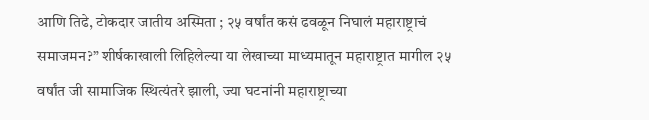आणि तिढे, टोकदार जातीय अस्मिता ; २५ वर्षांत कसं ढवळून निघालं महाराष्ट्राचं समाजमन?” शीर्षकाखाली लिहिलेल्या या लेखाच्या माध्यमातून महाराष्ट्रात मागील २५ वर्षांत जी सामाजिक स्थित्यंतरे झाली, ज्या घटनांनी महाराष्ट्राच्या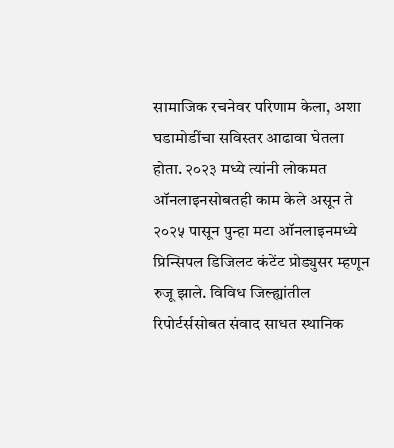सामाजिक रचनेवर परिणाम केला, अशा घडामोडींचा सविस्तर आढावा घेतला होता. २०२३ मध्ये त्यांनी लोकमत ऑनलाइनसोबतही काम केले असून ते २०२५ पासून पुन्हा मटा ऑनलाइनमध्ये प्रिन्सिपल डिजिलट कंटेंट प्रोड्युसर म्हणून रुजू झाले. विविध जिल्ह्यांतील रिपोर्टर्ससोबत संवाद साधत स्थानिक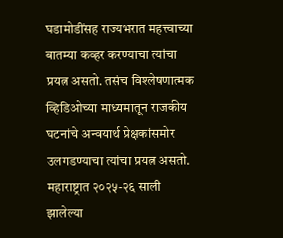घडामोडींसह राज्यभरात महत्त्वाच्या बातम्या कव्हर करण्याचा त्यांचा प्रयत्न असतो. तसंच विश्लेषणात्मक व्हिडिओच्या माध्यमातून राजकीय घटनांचे अन्वयार्थ प्रेक्षकांसमोर उलगडण्याचा त्यांचा प्रयत्न असतो. महाराष्ट्रात २०२५-२६ साली झालेल्या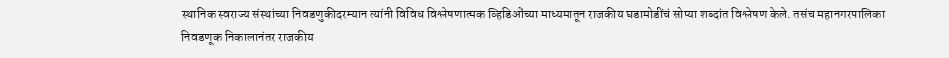स्थानिक स्वराज्य संस्थांच्या निवडणुकीदरम्यान त्यांनी विविध विश्लेषणात्मक व्हिडिओंच्या माध्यमातून राजकीय घडामोडींचं सोप्या शब्दांत विश्लेषण केले. तसंच महानगरपालिका निवडणूक निकालानंतर राजकीय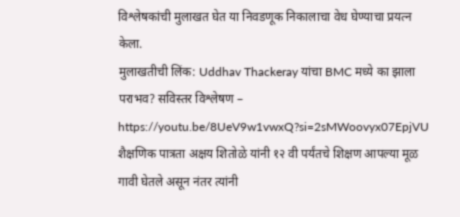विश्लेषकांची मुलाखत घेत या निवडणूक निकालाचा वेध घेण्याचा प्रयत्न केला.
मुलाखतीची लिंक: Uddhav Thackeray यांचा BMC मध्ये का झाला पराभव? सविस्तर विश्लेषण – https://youtu.be/8UeV9w1vwxQ?si=2sMWoovyx07EpjVU
शैक्षणिक पात्रता अक्षय शितोळे यांनी १२ वी पर्यंतचे शिक्षण आपल्या मूळ गावी घेतले असून नंतर त्यांनी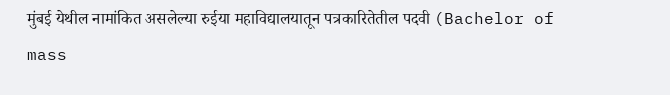मुंबई येथील नामांकित असलेल्या रुईया महाविद्यालयातून पत्रकारितेतील पदवी (Bachelor of mass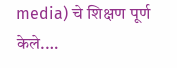media) चे शिक्षण पूर्ण केले.…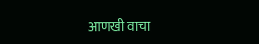आणखी वाचा